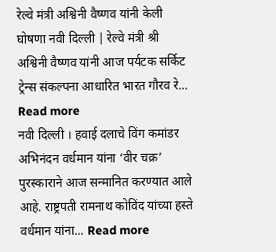रेल्वे मंत्री अश्विनी वैष्णव यांनी केली घोषणा नवी दिल्ली | रेल्वे मंत्री श्री अश्विनी वैष्णव यांनी आज पर्यटक सर्किट ट्रेन्स संकल्पना आधारित भारत गौरव रे... Read more
नवी दिल्ली । हवाई दलाचे विंग कमांडर अभिनंदन वर्धमान यांना ‘वीर चक्र’ पुरस्काराने आज सन्मानित करण्यात आले आहे. राष्ट्रपती रामनाथ कोविंद यांच्या हस्ते वर्धमान यांना... Read more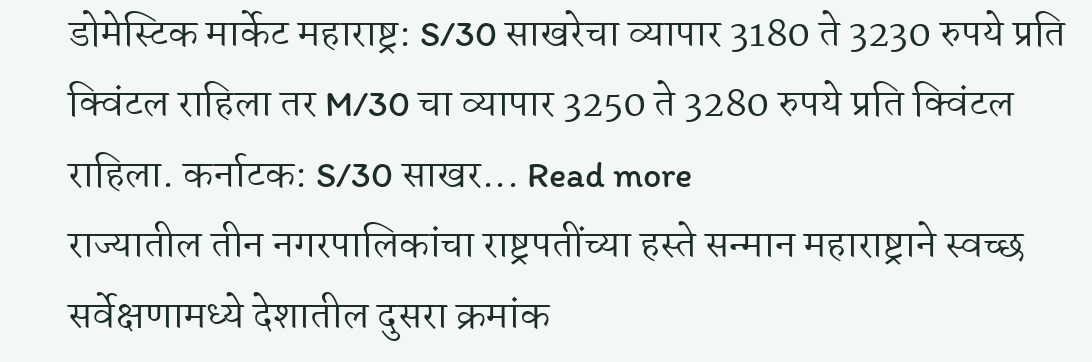डोमेस्टिक मार्केट महाराष्ट्र: S/30 साखरेचा व्यापार 3180 ते 3230 रुपये प्रति क्विंटल राहिला तर M/30 चा व्यापार 3250 ते 3280 रुपये प्रति क्विंटल राहिला. कर्नाटक: S/30 साखर... Read more
राज्यातील तीन नगरपालिकांचा राष्ट्रपतींच्या हस्ते सन्मान महाराष्ट्राने स्वच्छ सर्वेक्षणामध्ये देशातील दुसरा क्रमांक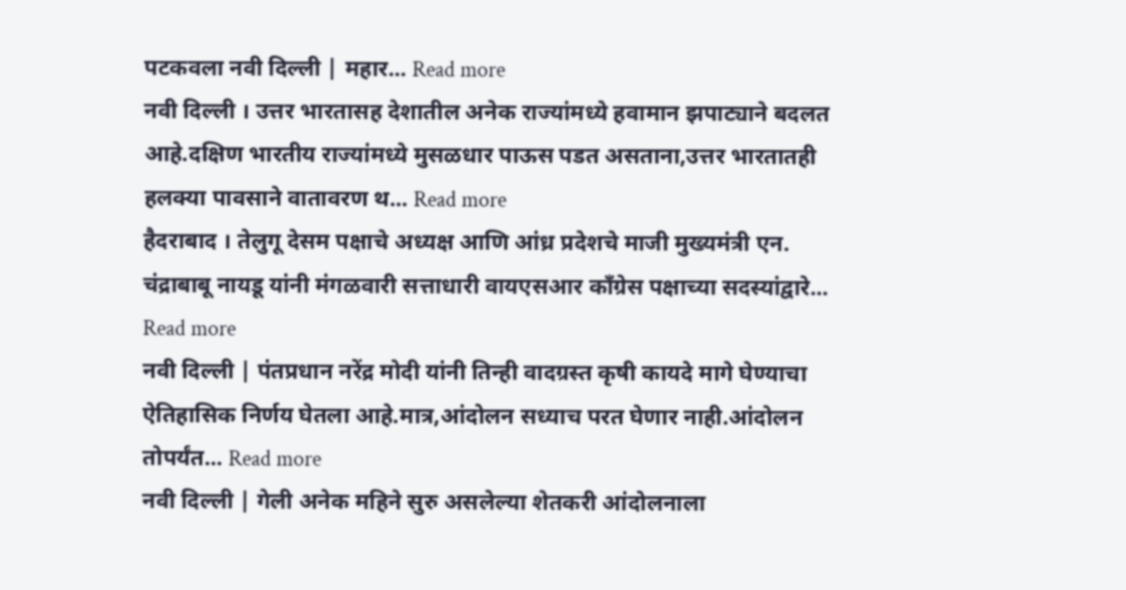पटकवला नवी दिल्ली | महार... Read more
नवी दिल्ली । उत्तर भारतासह देशातील अनेक राज्यांमध्ये हवामान झपाट्याने बदलत आहे.दक्षिण भारतीय राज्यांमध्ये मुसळधार पाऊस पडत असताना,उत्तर भारतातही हलक्या पावसाने वातावरण थ... Read more
हैदराबाद । तेलुगू देसम पक्षाचे अध्यक्ष आणि आंध्र प्रदेशचे माजी मुख्यमंत्री एन. चंद्राबाबू नायडू यांनी मंगळवारी सत्ताधारी वायएसआर काँग्रेस पक्षाच्या सदस्यांद्वारे... Read more
नवी दिल्ली | पंतप्रधान नरेंद्र मोदी यांनी तिन्ही वादग्रस्त कृषी कायदे मागे घेण्याचा ऐतिहासिक निर्णय घेतला आहे.मात्र,आंदोलन सध्याच परत घेणार नाही.आंदोलन तोपर्यंत... Read more
नवी दिल्ली | गेली अनेक महिने सुरु असलेल्या शेतकरी आंदोलनाला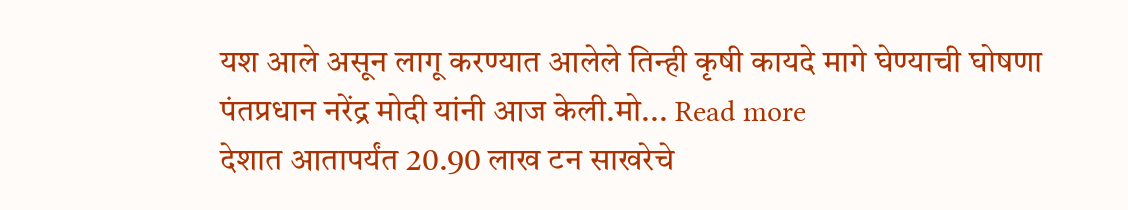यश आले असून लागू करण्यात आलेले तिन्ही कृषी कायदे मागे घेण्याची घोषणा पंतप्रधान नरेंद्र मोदी यांनी आज केली.मो... Read more
देशात आतापर्यंत 20.90 लाख टन साखरेचे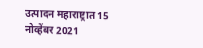उत्पादन महाराष्ट्रात 15 नोव्हेंबर 2021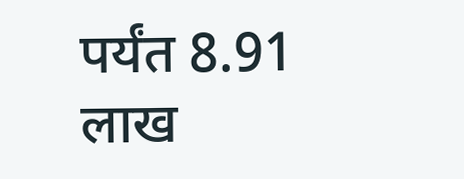पर्यंत 8.91 लाख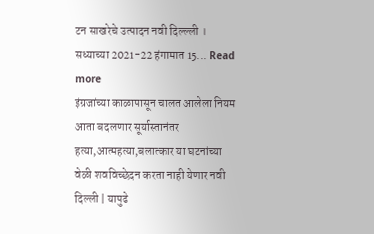टन साखरेचे उत्पादन नवी दिल्ल्ली । सध्याच्या 2021-22 हंगामात 15... Read more
इंग्रजांच्या काळापासून चालत आलेला नियम आता बदलणार सूर्यास्तानंतर हत्या,आत्महत्या,बलात्कार या घटनांच्या वेळी शवविच्छेदन करता नाही येणार नवी दिल्ली | यापुढे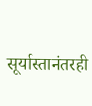सूर्यास्तानंतरही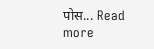पोस... Read more